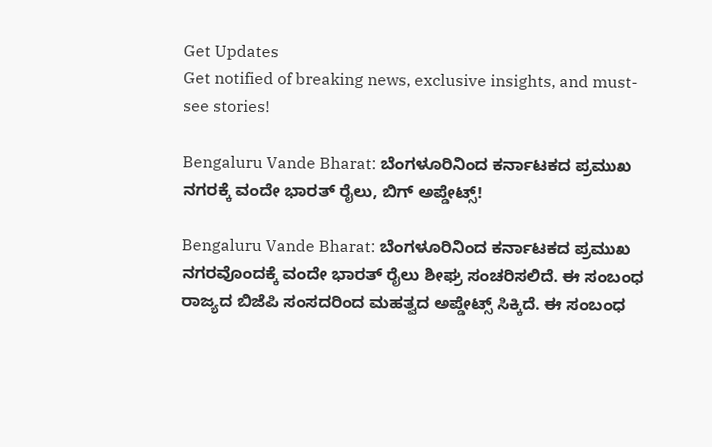Get Updates
Get notified of breaking news, exclusive insights, and must-see stories!

Bengaluru Vande Bharat: ಬೆಂಗಳೂರಿನಿಂದ ಕರ್ನಾಟಕದ ಪ್ರಮುಖ ನಗರಕ್ಕೆ ವಂದೇ ಭಾರತ್ ರೈಲು, ಬಿಗ್ ಅಪ್ಡೇಟ್ಸ್‌!

Bengaluru Vande Bharat: ಬೆಂಗಳೂರಿನಿಂದ ಕರ್ನಾಟಕದ ಪ್ರಮುಖ ನಗರವೊಂದಕ್ಕೆ ವಂದೇ ಭಾರತ್ ರೈಲು ಶೀಘ್ರ ಸಂಚರಿಸಲಿದೆ. ಈ ಸಂಬಂಧ ರಾಜ್ಯದ ಬಿಜೆಪಿ ಸಂಸದರಿಂದ ಮಹತ್ವದ ಅಪ್ಡೇಟ್ಸ್‌ ಸಿಕ್ಕಿದೆ. ಈ ಸಂಬಂಧ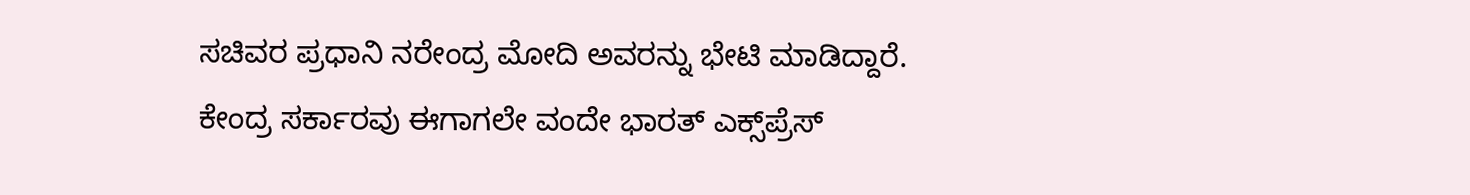ಸಚಿವರ ಪ್ರಧಾನಿ ನರೇಂದ್ರ ಮೋದಿ ಅವರನ್ನು ಭೇಟಿ ಮಾಡಿದ್ದಾರೆ. ಕೇಂದ್ರ ಸರ್ಕಾರವು ಈಗಾಗಲೇ ವಂದೇ ಭಾರತ್ ಎಕ್ಸ್‌ಪ್ರೆಸ್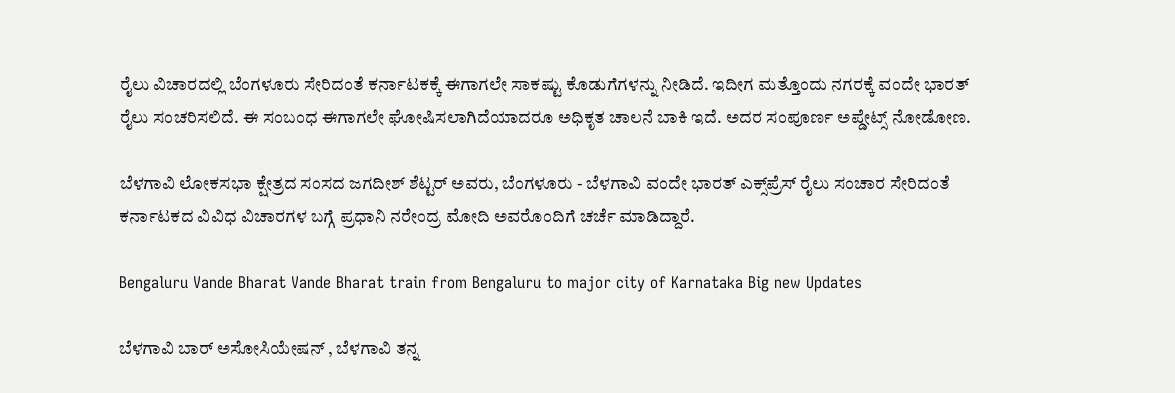ರೈಲು ವಿಚಾರದಲ್ಲಿ ಬೆಂಗಳೂರು ಸೇರಿದಂತೆ ಕರ್ನಾಟಕಕ್ಕೆ ಈಗಾಗಲೇ ಸಾಕಷ್ಟು ಕೊಡುಗೆಗಳನ್ನು ನೀಡಿದೆ. ಇದೀಗ ಮತ್ತೊಂದು ನಗರಕ್ಕೆ ವಂದೇ ಭಾರತ್ ರೈಲು ಸಂಚರಿಸಲಿದೆ. ಈ ಸಂಬಂಧ ಈಗಾಗಲೇ ಘೋಷಿಸಲಾಗಿದೆಯಾದರೂ ಅಧಿಕೃತ ಚಾಲನೆ ಬಾಕಿ ಇದೆ. ಅದರ ಸಂಪೂರ್ಣ ಅಪ್ಡೇಟ್ಸ್‌ ನೋಡೋಣ.

ಬೆಳಗಾವಿ ಲೋಕಸಭಾ ಕ್ಷೇತ್ರದ ಸಂಸದ ಜಗದೀಶ್ ಶೆಟ್ಟರ್ ಅವರು, ಬೆಂಗಳೂರು - ಬೆಳಗಾವಿ ವಂದೇ ಭಾರತ್ ಎಕ್ಸ್‌ಪ್ರೆಸ್‌ ರೈಲು ಸಂಚಾರ ಸೇರಿದಂತೆ ಕರ್ನಾಟಕದ ವಿವಿಧ ವಿಚಾರಗಳ ಬಗ್ಗೆ ಪ್ರಧಾನಿ ನರೇಂದ್ರ ಮೋದಿ ಅವರೊಂದಿಗೆ ಚರ್ಚೆ ಮಾಡಿದ್ದಾರೆ.

Bengaluru Vande Bharat Vande Bharat train from Bengaluru to major city of Karnataka Big new Updates

ಬೆಳಗಾವಿ ಬಾರ್ ಅಸೋಸಿಯೇಷನ್ , ಬೆಳಗಾವಿ ತನ್ನ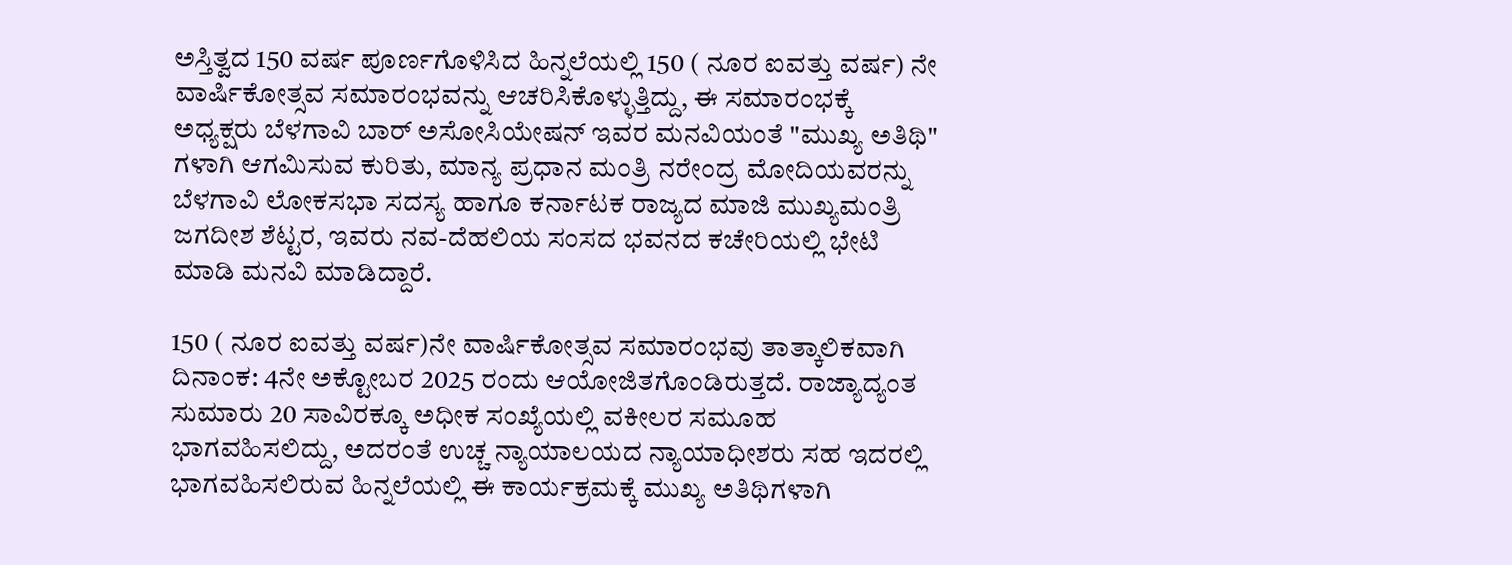ಅಸ್ತಿತ್ವದ 150 ವರ್ಷ ಪೂರ್ಣಗೊಳಿಸಿದ ಹಿನ್ನಲೆಯಲ್ಲಿ 150 ( ನೂರ ಐವತ್ತು ವರ್ಷ) ನೇ ವಾರ್ಷಿಕೋತ್ಸವ ಸಮಾರಂಭವನ್ನು ಆಚರಿಸಿಕೊಳ್ಳುತ್ತಿದ್ದು, ಈ ಸಮಾರಂಭಕ್ಕೆ ಅಧ್ಯಕ್ಷರು ಬೆಳಗಾವಿ ಬಾರ್ ಅಸೋಸಿಯೇಷನ್ ಇವರ ಮನವಿಯಂತೆ "ಮುಖ್ಯ ಅತಿಥಿ" ಗಳಾಗಿ ಆಗಮಿಸುವ ಕುರಿತು, ಮಾನ್ಯ ಪ್ರಧಾನ ಮಂತ್ರಿ ನರೇಂದ್ರ ಮೋದಿಯವರನ್ನು ಬೆಳಗಾವಿ ಲೋಕಸಭಾ ಸದಸ್ಯ ಹಾಗೂ ಕರ್ನಾಟಕ ರಾಜ್ಯದ ಮಾಜಿ ಮುಖ್ಯಮಂತ್ರಿ ಜಗದೀಶ ಶೆಟ್ಟರ, ಇವರು ನವ-ದೆಹಲಿಯ ಸಂಸದ ಭವನದ ಕಚೇರಿಯಲ್ಲಿ ಭೇಟಿ ಮಾಡಿ ಮನವಿ ಮಾಡಿದ್ದಾರೆ.

150 ( ನೂರ ಐವತ್ತು ವರ್ಷ)ನೇ ವಾರ್ಷಿಕೋತ್ಸವ ಸಮಾರಂಭವು ತಾತ್ಕಾಲಿಕವಾಗಿ ದಿನಾಂಕ: 4ನೇ ಅಕ್ಟೋಬರ 2025 ರಂದು ಆಯೋಜಿತಗೊಂಡಿರುತ್ತದೆ. ರಾಜ್ಯಾದ್ಯಂತ ಸುಮಾರು 20 ಸಾವಿರಕ್ಕೂ ಅಧೀಕ ಸಂಖ್ಯೆಯಲ್ಲಿ ವಕೀಲರ ಸಮೂಹ ಭಾಗವಹಿಸಲಿದ್ದು, ಅದರಂತೆ ಉಚ್ಚ ನ್ಯಾಯಾಲಯದ ನ್ಯಾಯಾಧೀಶರು ಸಹ ಇದರಲ್ಲಿ ಭಾಗವಹಿಸಲಿರುವ ಹಿನ್ನಲೆಯಲ್ಲಿ ಈ ಕಾರ್ಯಕ್ರಮಕ್ಕೆ ಮುಖ್ಯ ಅತಿಥಿಗಳಾಗಿ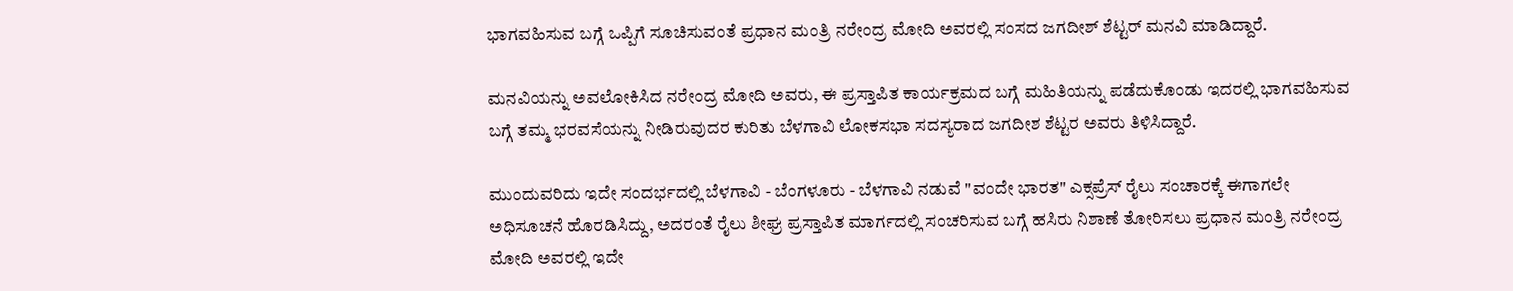ಭಾಗವಹಿಸುವ ಬಗ್ಗೆ ಒಪ್ಪಿಗೆ ಸೂಚಿಸುವಂತೆ ಪ್ರಧಾನ ಮಂತ್ರಿ ನರೇಂದ್ರ ಮೋದಿ ಅವರಲ್ಲಿ ಸಂಸದ ಜಗದೀಶ್ ಶೆಟ್ಟರ್ ಮನವಿ ಮಾಡಿದ್ದಾರೆ.

ಮನವಿಯನ್ನು ಅವಲೋಕಿಸಿದ ನರೇಂದ್ರ ಮೋದಿ ಅವರು, ಈ ಪ್ರಸ್ತಾಪಿತ ಕಾರ್ಯಕ್ರಮದ ಬಗ್ಗೆ ಮಹಿತಿಯನ್ನು ಪಡೆದುಕೊಂಡು ಇದರಲ್ಲಿ ಭಾಗವಹಿಸುವ ಬಗ್ಗೆ ತಮ್ಮ ಭರವಸೆಯನ್ನು ನೀಡಿರುವುದರ ಕುರಿತು ಬೆಳಗಾವಿ ಲೋಕಸಭಾ ಸದಸ್ಯರಾದ ಜಗದೀಶ ಶೆಟ್ಟರ ಅವರು ತಿಳಿಸಿದ್ದಾರೆ.

ಮುಂದುವರಿದು ಇದೇ ಸಂದರ್ಭದಲ್ಲಿ ಬೆಳಗಾವಿ - ಬೆಂಗಳೂರು - ಬೆಳಗಾವಿ ನಡುವೆ "ವಂದೇ ಭಾರತ" ಎಕ್ಸಪ್ರೆಸ್ ರೈಲು ಸಂಚಾರಕ್ಕೆ ಈಗಾಗಲೇ ಅಧಿಸೂಚನೆ ಹೊರಡಿಸಿದ್ದು, ಅದರಂತೆ ರೈಲು ಶೀಘ್ರ ಪ್ರಸ್ತಾಪಿತ ಮಾರ್ಗದಲ್ಲಿ ಸಂಚರಿಸುವ ಬಗ್ಗೆ ಹಸಿರು ನಿಶಾಣೆ ತೋರಿಸಲು ಪ್ರಧಾನ ಮಂತ್ರಿ ನರೇಂದ್ರ ಮೋದಿ ಅವರಲ್ಲಿ ಇದೇ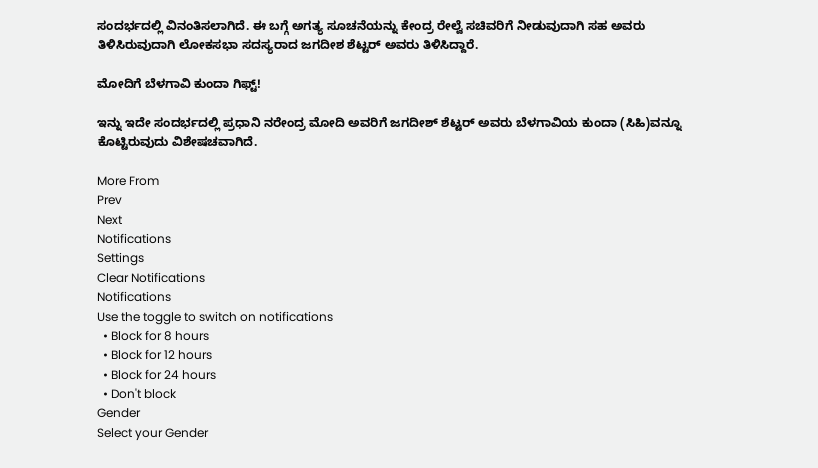ಸಂದರ್ಭದಲ್ಲಿ ವಿನಂತಿಸಲಾಗಿದೆ. ಈ ಬಗ್ಗೆ ಅಗತ್ಯ ಸೂಚನೆಯನ್ನು ಕೇಂದ್ರ ರೇಲ್ವೆ ಸಚಿವರಿಗೆ ನೀಡುವುದಾಗಿ ಸಹ ಅವರು ತಿಳಿಸಿರುವುದಾಗಿ ಲೋಕಸಭಾ ಸದಸ್ಯರಾದ ಜಗದೀಶ ಶೆಟ್ಟರ್ ಅವರು ತಿಳಿಸಿದ್ದಾರೆ.

ಮೋದಿಗೆ ಬೆಳಗಾವಿ ಕುಂದಾ ಗಿಫ್ಟ್‌!

ಇನ್ನು ಇದೇ ಸಂದರ್ಭದಲ್ಲಿ ಪ್ರಧಾನಿ ನರೇಂದ್ರ ಮೋದಿ ಅವರಿಗೆ ಜಗದೀಶ್ ಶೆಟ್ಟರ್ ಅವರು ಬೆಳಗಾವಿಯ ಕುಂದಾ (ಸಿಹಿ)ವನ್ನೂ ಕೊಟ್ಟಿರುವುದು ವಿಶೇಷಚವಾಗಿದೆ.

More From
Prev
Next
Notifications
Settings
Clear Notifications
Notifications
Use the toggle to switch on notifications
  • Block for 8 hours
  • Block for 12 hours
  • Block for 24 hours
  • Don't block
Gender
Select your Gender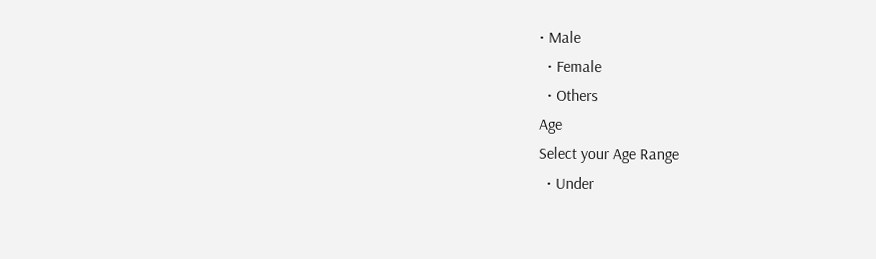• Male
  • Female
  • Others
Age
Select your Age Range
  • Under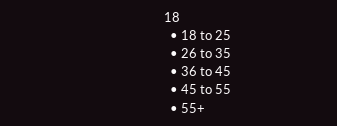18
  • 18 to 25
  • 26 to 35
  • 36 to 45
  • 45 to 55
  • 55+